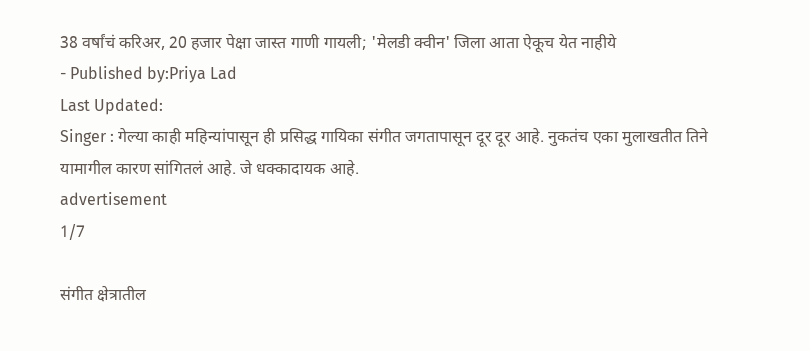38 वर्षांचं करिअर, 20 हजार पेक्षा जास्त गाणी गायली; 'मेलडी क्वीन' जिला आता ऐकूच येत नाहीये
- Published by:Priya Lad
Last Updated:
Singer : गेल्या काही महिन्यांपासून ही प्रसिद्ध गायिका संगीत जगतापासून दूर दूर आहे. नुकतंच एका मुलाखतीत तिने यामागील कारण सांगितलं आहे. जे धक्कादायक आहे.
advertisement
1/7

संगीत क्षेत्रातील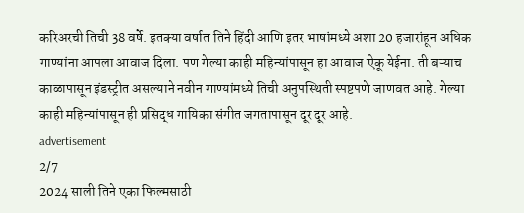करिअरची तिची 38 वर्षे. इतक्या वर्षात तिने हिंदी आणि इतर भाषांमध्ये अशा 20 हजारांहून अधिक गाण्यांना आपला आवाज दिला. पण गेल्या काही महिन्यांपासून हा आवाज ऐकू येईना. ती बऱ्याच काळापासून इंडस्ट्रीत असल्याने नवीन गाण्यांमध्ये तिची अनुपस्थिती स्पष्टपणे जाणवत आहे. गेल्या काही महिन्यांपासून ही प्रसिद्ध गायिका संगीत जगतापासून दूर दूर आहे.
advertisement
2/7
2024 साली तिने एका फिल्मसाठी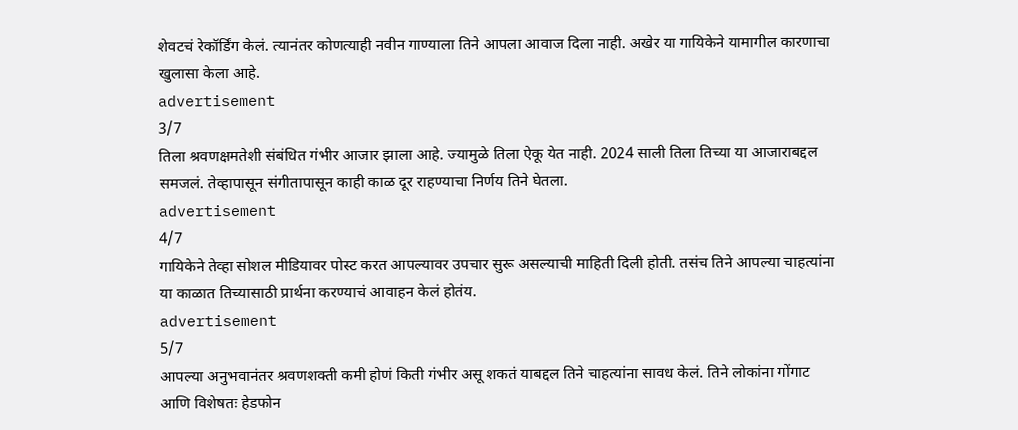शेवटचं रेकॉर्डिंग केलं. त्यानंतर कोणत्याही नवीन गाण्याला तिने आपला आवाज दिला नाही. अखेर या गायिकेने यामागील कारणाचा खुलासा केला आहे.
advertisement
3/7
तिला श्रवणक्षमतेशी संबंधित गंभीर आजार झाला आहे. ज्यामुळे तिला ऐकू येत नाही. 2024 साली तिला तिच्या या आजाराबद्दल समजलं. तेव्हापासून संगीतापासून काही काळ दूर राहण्याचा निर्णय तिने घेतला.
advertisement
4/7
गायिकेने तेव्हा सोशल मीडियावर पोस्ट करत आपल्यावर उपचार सुरू असल्याची माहिती दिली होती. तसंच तिने आपल्या चाहत्यांना या काळात तिच्यासाठी प्रार्थना करण्याचं आवाहन केलं होतंय.
advertisement
5/7
आपल्या अनुभवानंतर श्रवणशक्ती कमी होणं किती गंभीर असू शकतं याबद्दल तिने चाहत्यांना सावध केलं. तिने लोकांना गोंगाट आणि विशेषतः हेडफोन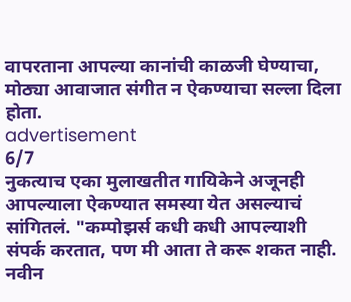वापरताना आपल्या कानांची काळजी घेण्याचा, मोठ्या आवाजात संगीत न ऐकण्याचा सल्ला दिला होता.
advertisement
6/7
नुकत्याच एका मुलाखतीत गायिकेने अजूनही आपल्याला ऐकण्यात समस्या येत असल्याचं सांगितलं. "कम्पोझर्स कधी कधी आपल्याशी संपर्क करतात, पण मी आता ते करू शकत नाही. नवीन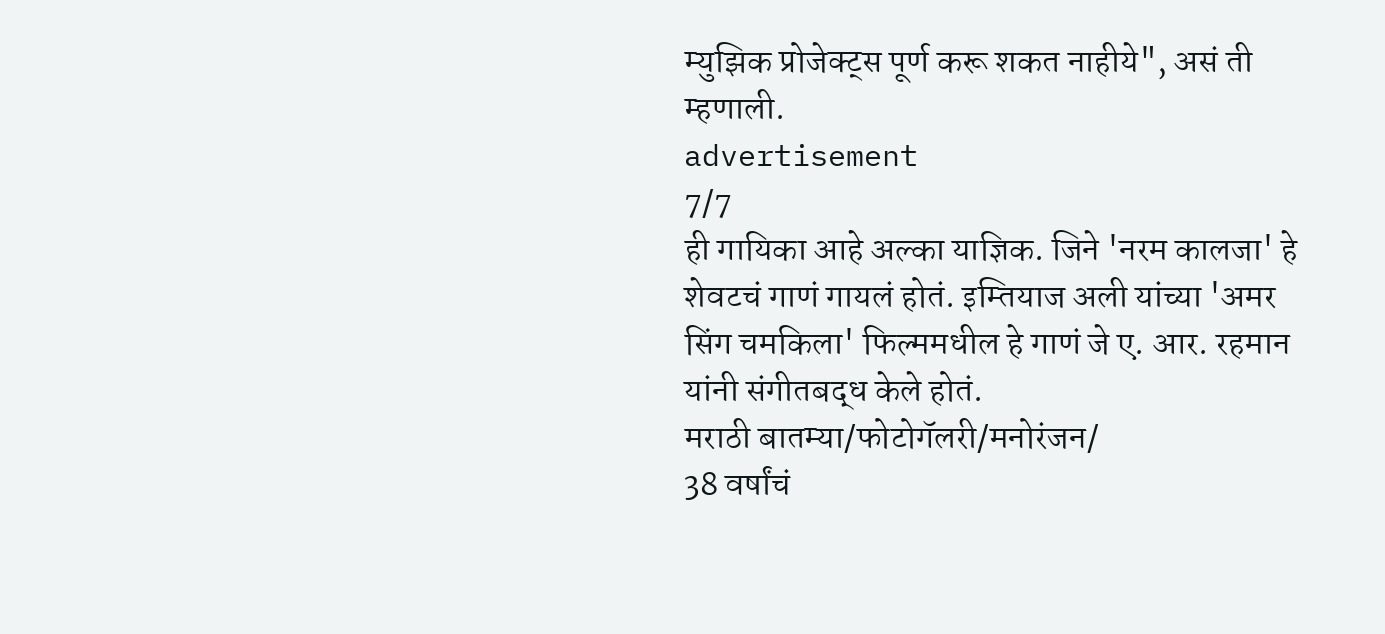म्युझिक प्रोजेक्ट्स पूर्ण करू शकत नाहीये", असं ती म्हणाली.
advertisement
7/7
ही गायिका आहे अल्का याज्ञिक. जिने 'नरम कालजा' हे शेवटचं गाणं गायलं होतं. इम्तियाज अली यांच्या 'अमर सिंग चमकिला' फिल्ममधील हे गाणं जे ए. आर. रहमान यांनी संगीतबद्ध केले होतं.
मराठी बातम्या/फोटोगॅलरी/मनोरंजन/
38 वर्षांचं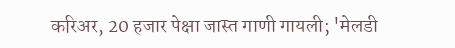करिअर, 20 हजार पेक्षा जास्त गाणी गायली; 'मेलडी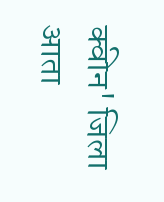क्वीन' जिला आता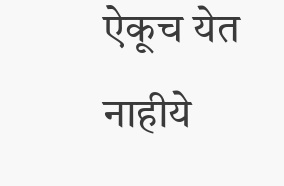ऐकूच येत नाहीये